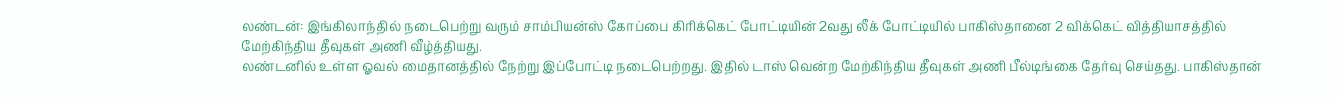லண்டன்: இங்கிலாந்தில் நடைபெற்று வரும் சாம்பியன்ஸ் கோப்பை கிரிக்கெட் போட்டியின் 2வது லீக் போட்டியில் பாகிஸ்தானை 2 விக்கெட் வித்தியாசத்தில் மேற்கிந்திய தீவுகள் அணி வீழ்த்தியது.
லண்டனில் உள்ள ஓவல் மைதானத்தில் நேற்று இப்போட்டி நடைபெற்றது. இதில் டாஸ் வென்ற மேற்கிந்திய தீவுகள் அணி பீல்டிங்கை தேர்வு செய்தது. பாகிஸ்தான்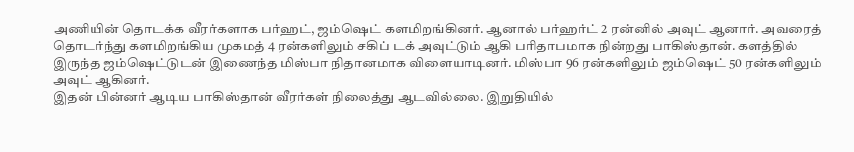அணியின் தொடக்க வீரர்களாக பர்ஹட், ஜம்ஷெட் களமிறங்கினர். ஆனால் பர்ஹர்ட் 2 ரன்னில் அவுட் ஆனார். அவரைத் தொடர்ந்து களமிறங்கிய முகமத் 4 ரன்களிலும் சகிப் டக் அவுட்டும் ஆகி பரிதாபமாக நின்றது பாகிஸ்தான். களத்தில் இருந்த ஜம்ஷெட்டுடன் இணைந்த மிஸ்பா நிதானமாக விளையாடினர். மிஸ்பா 96 ரன்களிலும் ஜம்ஷெட் 50 ரன்களிலும் அவுட் ஆகினர்.
இதன் பின்னர் ஆடிய பாகிஸ்தான் வீரர்கள் நிலைத்து ஆடவில்லை. இறுதியில்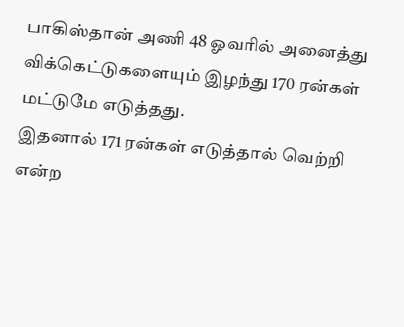பாகிஸ்தான் அணி 48 ஓவரில் அனைத்து விக்கெட்டுகளையும் இழந்து 170 ரன்கள் மட்டுமே எடுத்தது.
இதனால் 171 ரன்கள் எடுத்தால் வெற்றி என்ற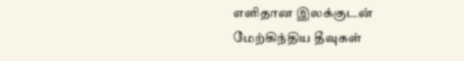எளிதான இலக்குடன் மேற்கிந்திய தீவுகள்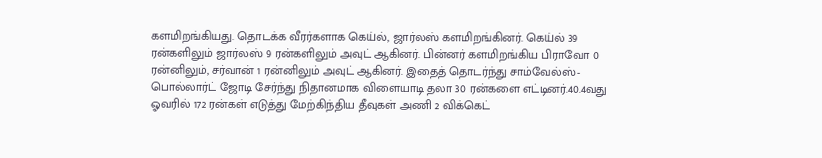களமிறங்கியது. தொடக்க வீரர்களாக கெய்ல், ஜார்லஸ் களமிறங்கினர். கெய்ல் 39 ரன்களிலும் ஜார்லஸ் 9 ரன்களிலும் அவுட் ஆகினர். பின்னர் களமிறங்கிய பிராவோ 0 ரன்னிலும், சர்வான் 1 ரன்னிலும் அவுட் ஆகினர். இதைத் தொடர்ந்து சாம்வேல்ஸ்-பொல்லார்ட் ஜோடி சேர்ந்து நிதானமாக விளையாடி தலா 30 ரன்களை எட்டினர்.40.4வது ஓவரில் 172 ரன்கள் எடுத்து மேற்கிந்திய தீவுகள் அணி 2 விக்கெட்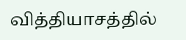வித்தியாசத்தில்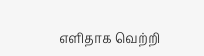எளிதாக வெற்றி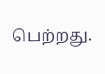பெற்றது.